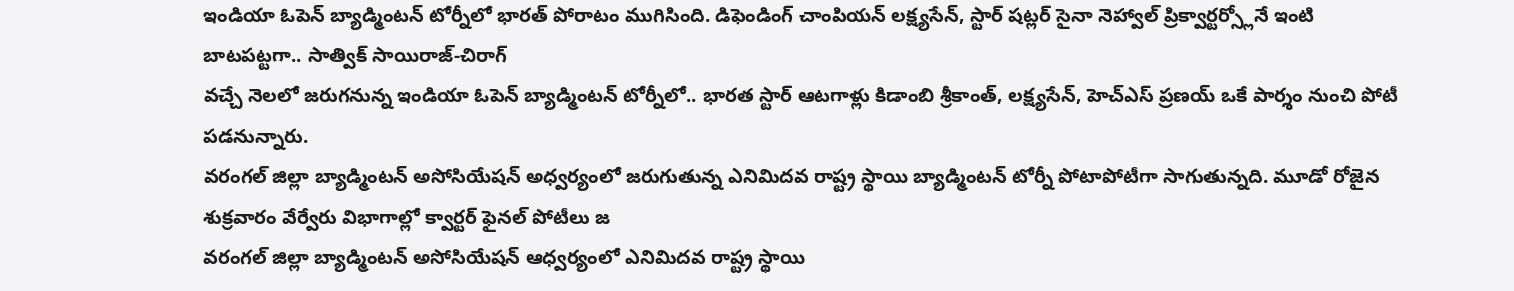ఇండియా ఓపెన్ బ్యాడ్మింటన్ టోర్నీలో భారత్ పోరాటం ముగిసింది. డిఫెండింగ్ చాంపియన్ లక్ష్యసేన్, స్టార్ షట్లర్ సైనా నెహ్వాల్ ప్రిక్వార్టర్స్లోనే ఇంటి బాటపట్టగా.. సాత్విక్ సాయిరాజ్-చిరాగ్
వచ్చే నెలలో జరుగనున్న ఇండియా ఓపెన్ బ్యాడ్మింటన్ టోర్నీలో.. భారత స్టార్ ఆటగాళ్లు కిడాంబి శ్రీకాంత్, లక్ష్యసేన్, హెచ్ఎస్ ప్రణయ్ ఒకే పార్శం నుంచి పోటీ పడనున్నారు.
వరంగల్ జిల్లా బ్యాడ్మింటన్ అసోసియేషన్ అధ్వర్యంలో జరుగుతున్న ఎనిమిదవ రాష్ట్ర స్థాయి బ్యాడ్మింటన్ టోర్నీ పోటాపోటీగా సాగుతున్నది. మూడో రోజైన శుక్రవారం వేర్వేరు విభాగాల్లో క్వార్టర్ ఫైనల్ పోటీలు జ
వరంగల్ జిల్లా బ్యాడ్మింటన్ అసోసియేషన్ ఆధ్వర్యంలో ఎనిమిదవ రాష్ట్ర స్థాయి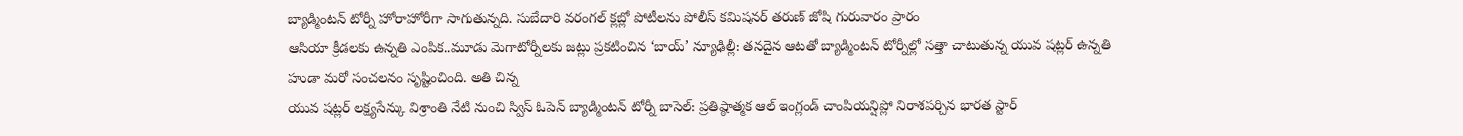బ్యాడ్మింటన్ టోర్నీ హోరాహోరీగా సాగుతున్నది. సుబేదారి వరంగల్ క్లబ్లో పోటీలను పోలీస్ కమిషనర్ తరుణ్ జోషి గురువారం ప్రారం
ఆసియా క్రీడలకు ఉన్నతి ఎంపిక..మూడు మెగాటోర్నీలకు జట్లు ప్రకటించిన ‘బాయ్’ న్యూఢిల్లీ: తనదైన ఆటతో బ్యాడ్మింటన్ టోర్నీల్లో సత్తా చాటుతున్న యువ షట్లర్ ఉన్నతి హుడా మరో సంచలనం సృష్టించింది. అతి చిన్న
యువ షట్లర్ లక్ష్యసేన్కు విశ్రాంతి నేటి నుంచి స్విస్ ఓపెన్ బ్యాడ్మింటన్ టోర్నీ బాసెల్: ప్రతిష్ఠాత్మక ఆల్ ఇంగ్లండ్ చాంపియన్షిప్లో నిరాశపర్చిన భారత స్టార్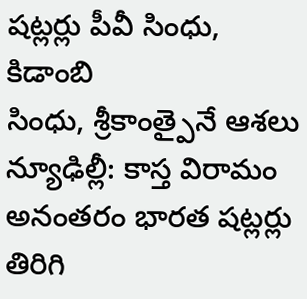షట్లర్లు పీవీ సింధు, కిడాంబి
సింధు, శ్రీకాంత్పైనే ఆశలు న్యూఢిల్లీ: కాస్త విరామం అనంతరం భారత షట్లర్లు తిరిగి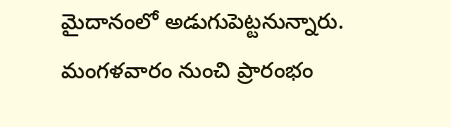మైదానంలో అడుగుపెట్టనున్నారు. మంగళవారం నుంచి ప్రారంభం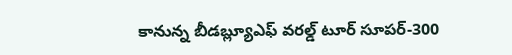కానున్న బీడబ్ల్యూఎఫ్ వరల్డ్ టూర్ సూపర్-300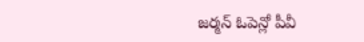జర్మన్ ఓపెన్లో పీవీ